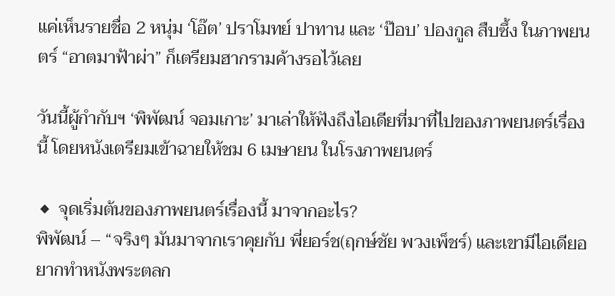แค่เห็นรายชื่อ 2 หนุ่ม ‘โอ๊ต’ ปราโมทย์ ปาทาน และ ‘ป๊อบ’ ปองกูล สืบซึ้ง ในภาพยนตร์ “อาตมาฟ้าผ่า” ก็เตรียมฮากรามค้างรอไว้เลย

วันนี้ผู้กำกับฯ ‘พิพัฒน์ จอมเกาะ’ มาเล่าให้ฟังถึงไอเดียที่มาที่ไปของภาพยนตร์เรื่องนี้ โดยหนังเตรียมเข้าฉายให้ชม 6 เมษายน ในโรงภาพยนตร์

◆ จุดเริ่มต้นของภาพยนตร์เรื่องนี้ มาจากอะไร?
พิพัฒน์ – “จริงๆ มันมาจากเราคุยกับ พี่ยอร์ช(ฤกษ์ชัย พวงเพ็ชร์) และเขามีไอเดียอยากทำหนังพระตลก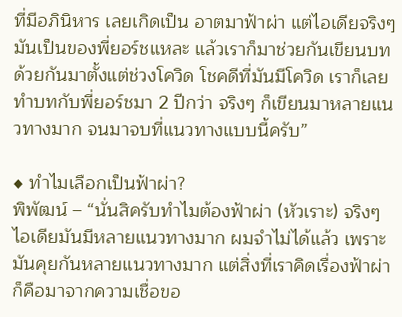ที่มีอภินิหาร เลยเกิดเป็น อาตมาฟ้าผ่า แต่ไอเดียจริงๆ มันเป็นของพี่ยอร์ชแหละ แล้วเราก็มาช่วยกันเขียนบทด้วยกันมาตั้งแต่ช่วงโควิด โชคดีที่มันมีโควิด เราก็เลยทำบทกับพี่ยอร์ชมา 2 ปีกว่า จริงๆ ก็เขียนมาหลายแนวทางมาก จนมาจบที่แนวทางแบบนี้ครับ”

◆ ทำไมเลือกเป็นฟ้าผ่า?
พิพัฒน์ – “นั่นสิครับทำไมต้องฟ้าผ่า (หัวเราะ) จริงๆ ไอเดียมันมีหลายแนวทางมาก ผมจำไม่ได้แล้ว เพราะมันคุยกันหลายแนวทางมาก แต่สิ่งที่เราคิดเรื่องฟ้าผ่าก็คือมาจากความเชื่อขอ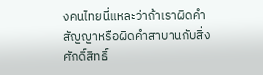งคนไทยนี่แหละว่าถ้าเราผิดคำสัญญาหรือผิดคำสาบานกับสิ่งศักดิ์สิทธิ์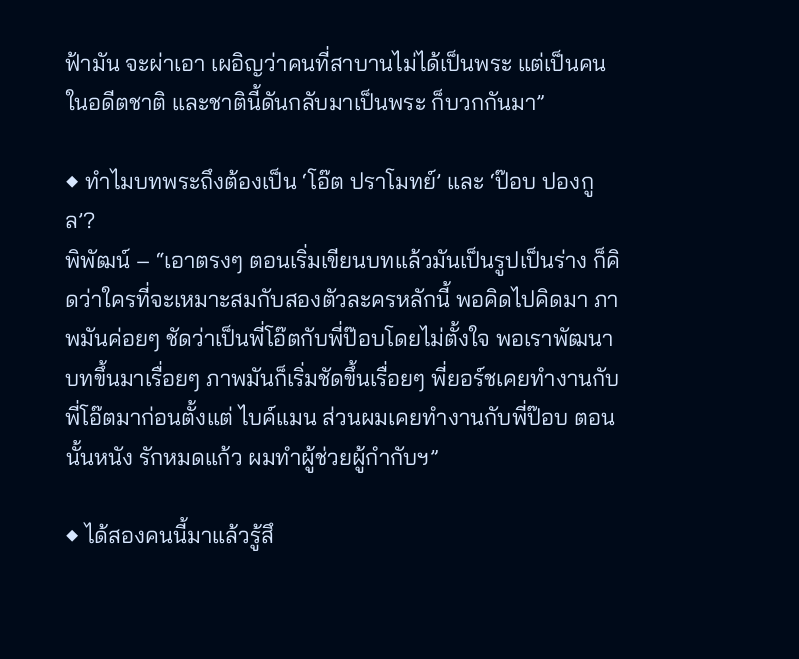ฟ้ามัน จะผ่าเอา เผอิญว่าคนที่สาบานไม่ได้เป็นพระ แต่เป็นคนในอดีตชาติ และชาตินี้ดันกลับมาเป็นพระ ก็บวกกันมา”

◆ ทำไมบทพระถึงต้องเป็น ‘โอ๊ต ปราโมทย์’ และ ‘ป๊อบ ปองกูล’?
พิพัฒน์ – “เอาตรงๆ ตอนเริ่มเขียนบทแล้วมันเป็นรูปเป็นร่าง ก็คิดว่าใครที่จะเหมาะสมกับสองตัวละครหลักนี้ พอคิดไปคิดมา ภาพมันค่อยๆ ชัดว่าเป็นพี่โอ๊ตกับพี่ป๊อบโดยไม่ตั้งใจ พอเราพัฒนาบทขึ้นมาเรื่อยๆ ภาพมันก็เริ่มชัดขึ้นเรื่อยๆ พี่ยอร์ชเคยทำงานกับพี่โอ๊ตมาก่อนตั้งแต่ ไบค์แมน ส่วนผมเคยทำงานกับพี่ป๊อบ ตอนนั้นหนัง รักหมดแก้ว ผมทำผู้ช่วยผู้กำกับฯ”

◆ ได้สองคนนี้มาแล้วรู้สึ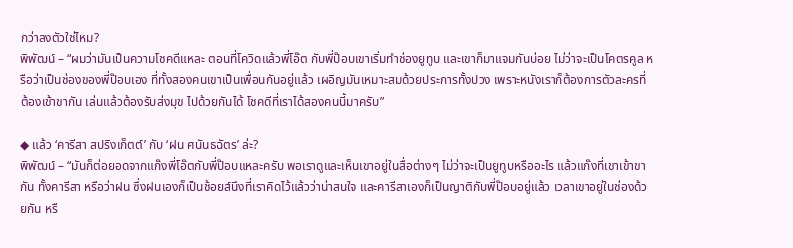กว่าลงตัวใช่ไหม?
พิพัฒน์ – “ผมว่ามันเป็นความโชคดีแหละ ตอนที่โควิดแล้วพี่โอ๊ต กับพี่ป๊อบเขาเริ่มทำช่องยูทูบ และเขาก็มาแจมกันบ่อย ไม่ว่าจะเป็นโคตรคูล หรือว่าเป็นช่องของพี่ป๊อบเอง ที่ทั้งสองคนเขาเป็นเพื่อนกันอยู่แล้ว เผอิญมันเหมาะสมด้วยประการทั้งปวง เพราะหนังเราก็ต้องการตัวละครที่ต้องเข้าขากัน เล่นแล้วต้องรับส่งมุข ไปด้วยกันได้ โชคดีที่เราได้สองคนนี้มาครับ”

◆ แล้ว ‘คารีสา สปริงเก็ตต์’ กับ ‘ฝน ศนันธฉัตร’ ล่ะ?
พิพัฒน์ – “มันก็ต่อยอดจากแก๊งพี่โอ๊ตกับพี่ป๊อบแหละครับ พอเราดูและเห็นเขาอยู่ในสื่อต่างๆ ไม่ว่าจะเป็นยูทูบหรืออะไร แล้วแก๊งที่เขาเข้าขากัน ทั้งคารีสา หรือว่าฝน ซึ่งฝนเองก็เป็นช้อยส์นึงที่เราคิดไว้แล้วว่าน่าสนใจ และคารีสาเองก็เป็นญาติกับพี่ป๊อบอยู่แล้ว เวลาเขาอยู่ในช่องด้วยกัน หรื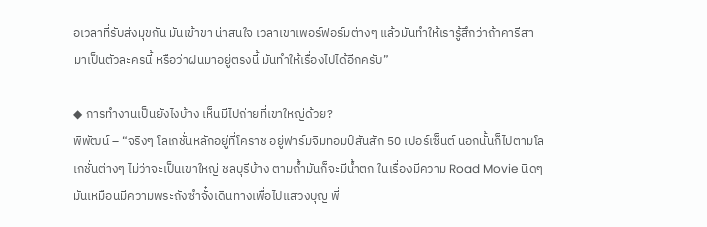อเวลาที่รับส่งมุขกัน มันเข้าขา น่าสนใจ เวลาเขาเพอร์ฟอร์มต่างๆ แล้วมันทำให้เรารู้สึกว่าถ้าคารีสามาเป็นตัวละครนี้ หรือว่าฝนมาอยู่ตรงนี้ มันทำให้เรื่องไปได้อีกครับ”

◆ การทำงานเป็นยังไงบ้าง เห็นมีไปถ่ายที่เขาใหญ่ด้วย?
พิพัฒน์ – “จริงๆ โลเกชั่นหลักอยู่ที่โคราช อยู่ฟาร์มจิมทอมป์สันสัก 50 เปอร์เซ็นต์ นอกนั้นก็ไปตามโลเกชั่นต่างๆ ไม่ว่าจะเป็นเขาใหญ่ ชลบุรีบ้าง ตามถ้ำมันก็จะมีน้ำตก ในเรื่องมีความ Road Movie นิดๆ มันเหมือนมีความพระถังซำจั๋งเดินทางเพื่อไปแสวงบุญ พี่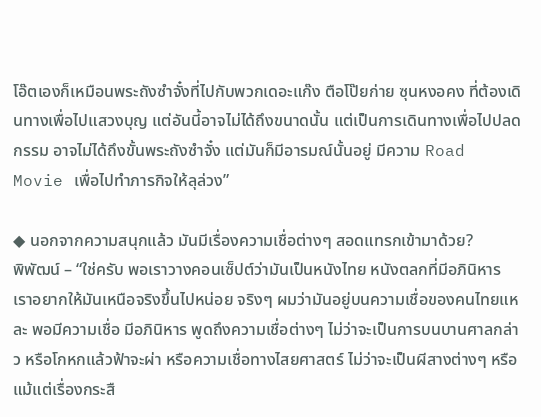โอ๊ตเองก็เหมือนพระถังซำจั๋งที่ไปกับพวกเดอะแก๊ง ตือโป๊ยก่าย ซุนหงอคง ที่ต้องเดินทางเพื่อไปแสวงบุญ แต่อันนี้อาจไม่ได้ถึงขนาดนั้น แต่เป็นการเดินทางเพื่อไปปลดกรรม อาจไม่ได้ถึงขั้นพระถังซำจั๋ง แต่มันก็มีอารมณ์นั้นอยู่ มีความ Road Movie เพื่อไปทำภารกิจให้ลุล่วง”

◆ นอกจากความสนุกแล้ว มันมีเรื่องความเชื่อต่างๆ สอดแทรกเข้ามาด้วย?
พิพัฒน์ – “ใช่ครับ พอเราวางคอนเซ็ปต์ว่ามันเป็นหนังไทย หนังตลกที่มีอภินิหาร เราอยากให้มันเหนือจริงขึ้นไปหน่อย จริงๆ ผมว่ามันอยู่บนความเชื่อของคนไทยแหละ พอมีความเชื่อ มีอภินิหาร พูดถึงความเชื่อต่างๆ ไม่ว่าจะเป็นการบนบานศาลกล่าว หรือโกหกแล้วฟ้าจะผ่า หรือความเชื่อทางไสยศาสตร์ ไม่ว่าจะเป็นผีสางต่างๆ หรือแม้แต่เรื่องกระสื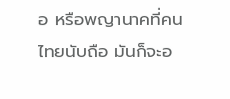อ หรือพญานาคที่คนไทยนับถือ มันก็จะอ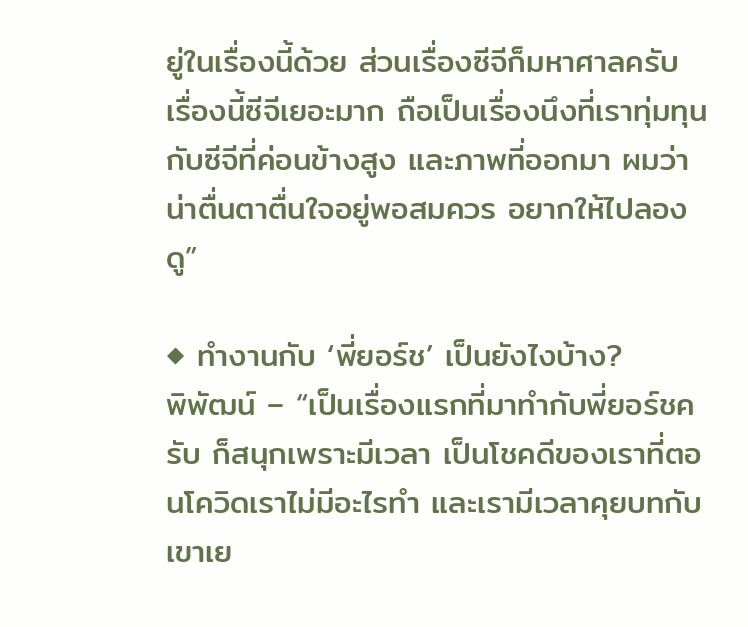ยู่ในเรื่องนี้ด้วย ส่วนเรื่องซีจีก็มหาศาลครับ เรื่องนี้ซีจีเยอะมาก ถือเป็นเรื่องนึงที่เราทุ่มทุนกับซีจีที่ค่อนข้างสูง และภาพที่ออกมา ผมว่าน่าตื่นตาตื่นใจอยู่พอสมควร อยากให้ไปลองดู”

◆ ทำงานกับ ‘พี่ยอร์ช’ เป็นยังไงบ้าง?
พิพัฒน์ – “เป็นเรื่องแรกที่มาทำกับพี่ยอร์ชครับ ก็สนุกเพราะมีเวลา เป็นโชคดีของเราที่ตอนโควิดเราไม่มีอะไรทำ และเรามีเวลาคุยบทกับเขาเย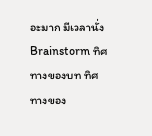อะมาก มีเวลานั่ง Brainstorm ทิศทางของบท ทิศทางของ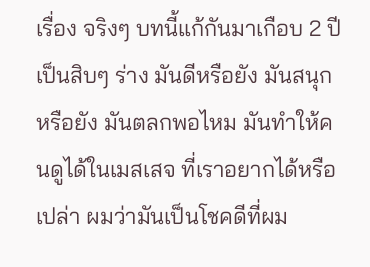เรื่อง จริงๆ บทนี้แก้กันมาเกือบ 2 ปี เป็นสิบๆ ร่าง มันดีหรือยัง มันสนุกหรือยัง มันตลกพอไหม มันทำให้คนดูได้ในเมสเสจ ที่เราอยากได้หรือเปล่า ผมว่ามันเป็นโชคดีที่ผม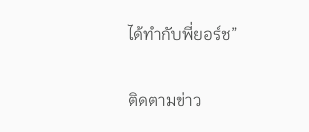ได้ทำกับพี่ยอร์ช”

ติดตามข่าว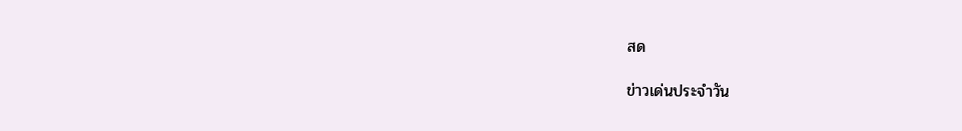สด

ข่าวเด่นประจำวัน